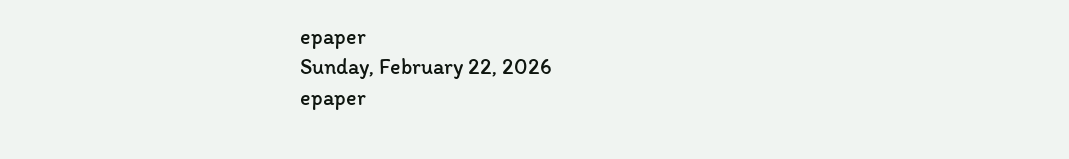epaper
Sunday, February 22, 2026
epaper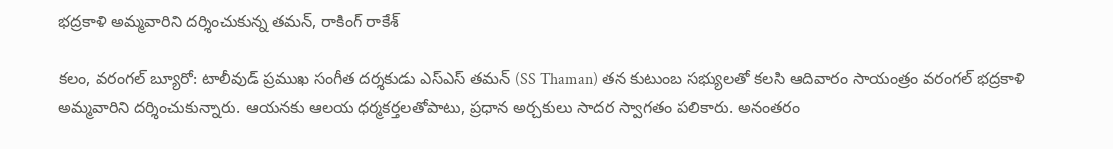భద్రకాళి అమ్మవారిని దర్శించుకున్న తమన్, రాకింగ్ రాకేశ్

కలం, వరంగల్ బ్యూరో: టాలీవుడ్ ప్రముఖ సంగీత దర్శకుడు ఎస్ఎస్ తమన్ (SS Thaman) తన కుటుంబ సభ్యులతో కలసి ఆదివారం సాయంత్రం వరంగల్ భద్రకాళి అమ్మవారిని దర్శించుకున్నారు. ఆయనకు ఆలయ ధర్మకర్తలతోపాటు, ప్రధాన అర్చకులు సాదర స్వాగతం పలికారు. అనంతరం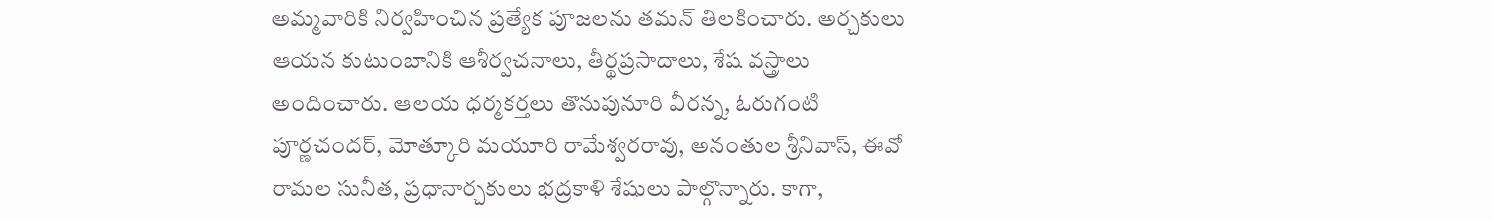అమ్మవారికి నిర్వహించిన ప్రత్యేక పూజలను తమన్ తిలకించారు. అర్చకులు ఆయన కుటుంబానికి ఆశీర్వచనాలు, తీర్థప్రసాదాలు, శేష వస్త్రాలు అందించారు. ఆలయ ధర్మకర్తలు తొనుపునూరి వీరన్న, ఓరుగంటి పూర్ణచందర్, మోత్కూరి మయూరి రామేశ్వరరావు, అనంతుల శ్రీనివాస్, ఈవో రామల సునీత, ప్రధానార్చకులు భద్రకాళి శేషులు పాల్గొన్నారు. కాగా,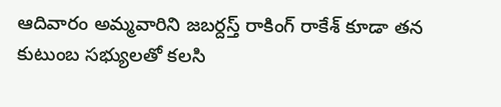ఆదివారం అమ్మవారిని జబర్దస్త్ రాకింగ్ రాకేశ్ కూడా తన కుటుంబ సభ్యులతో కలసి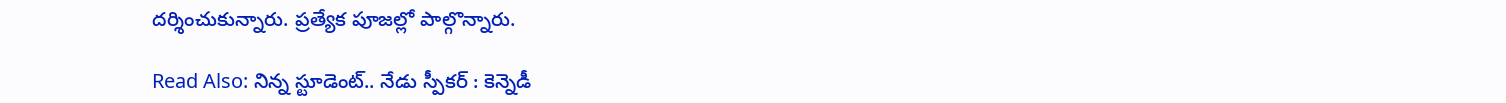దర్శించుకున్నారు. ప్రత్యేక పూజల్లో పాల్గొన్నారు.

Read Also: నిన్న స్టూడెంట్.. నేడు స్పీకర్ : కెన్నెడీ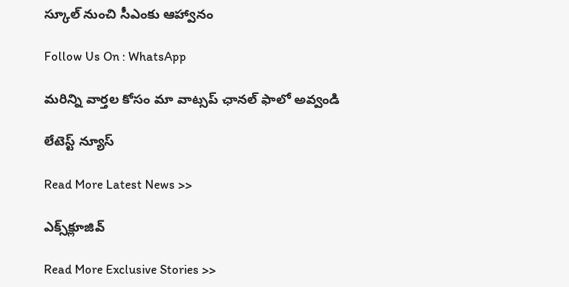స్కూల్ నుంచి సీఎంకు ఆహ్వానం

Follow Us On : WhatsApp

మ‌రిన్ని వార్త‌ల కోసం మా వాట్స‌ప్ ఛాన‌ల్ ఫాలో అవ్వండి

లేటెస్ట్ న్యూస్‌

Read More Latest News >>

ఎక్స్‌క్లూజివ్‌

Read More Exclusive Stories >>